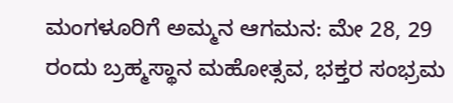ಮಂಗಳೂರಿಗೆ ಅಮ್ಮನ ಆಗಮನ: ಮೇ 28, 29 ರಂದು ಬ್ರಹ್ಮಸ್ಥಾನ ಮಹೋತ್ಸವ, ಭಕ್ತರ ಸಂಭ್ರಮ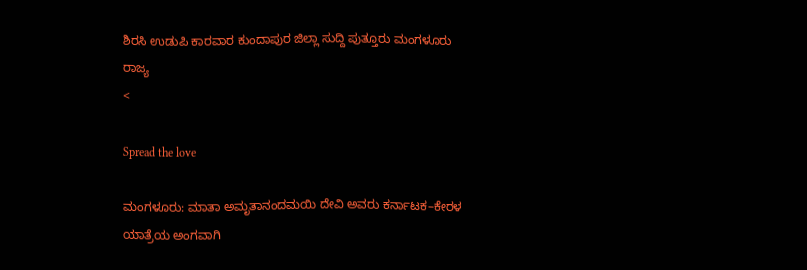ಶಿರಸಿ ಉಡುಪಿ ಕಾರವಾರ ಕುಂದಾಪುರ ಜಿಲ್ಲಾ ಸುದ್ದಿ ಪುತ್ತೂರು ಮಂಗಳೂರು ರಾಜ್ಯ
<

Spread the love

ಮಂಗಳೂರು: ಮಾತಾ ಅಮೃತಾನಂದಮಯಿ ದೇವಿ ಅವರು ಕರ್ನಾಟಕ–ಕೇರಳ ಯಾತ್ರೆಯ ಅಂಗವಾಗಿ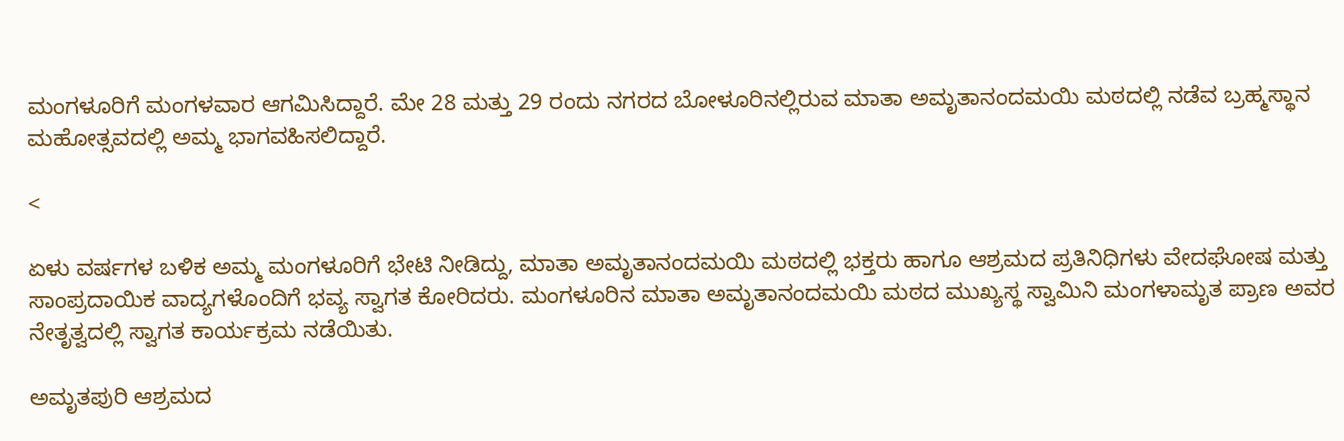ಮಂಗಳೂರಿಗೆ ಮಂಗಳವಾರ ಆಗಮಿಸಿದ್ದಾರೆ. ಮೇ 28 ಮತ್ತು 29 ರಂದು ನಗರದ ಬೋಳೂರಿನಲ್ಲಿರುವ ಮಾತಾ ಅಮೃತಾನಂದಮಯಿ ಮಠದಲ್ಲಿ ನಡೆವ ಬ್ರಹ್ಮಸ್ಥಾನ ಮಹೋತ್ಸವದಲ್ಲಿ ಅಮ್ಮ ಭಾಗವಹಿಸಲಿದ್ದಾರೆ.

<

ಏಳು ವರ್ಷಗಳ ಬಳಿಕ ಅಮ್ಮ ಮಂಗಳೂರಿಗೆ ಭೇಟಿ ನೀಡಿದ್ದು, ಮಾತಾ ಅಮೃತಾನಂದಮಯಿ ಮಠದಲ್ಲಿ ಭಕ್ತರು ಹಾಗೂ ಆಶ್ರಮದ ಪ್ರತಿನಿಧಿಗಳು ವೇದಘೋಷ ಮತ್ತು ಸಾಂಪ್ರದಾಯಿಕ ವಾದ್ಯಗಳೊಂದಿಗೆ ಭವ್ಯ ಸ್ವಾಗತ ಕೋರಿದರು. ಮಂಗಳೂರಿನ ಮಾತಾ ಅಮೃತಾನಂದಮಯಿ ಮಠದ ಮುಖ್ಯಸ್ಥ ಸ್ವಾಮಿನಿ ಮಂಗಳಾಮೃತ ಪ್ರಾಣ ಅವರ ನೇತೃತ್ವದಲ್ಲಿ ಸ್ವಾಗತ ಕಾರ್ಯಕ್ರಮ ನಡೆಯಿತು.

ಅಮೃತಪುರಿ ಆಶ್ರಮದ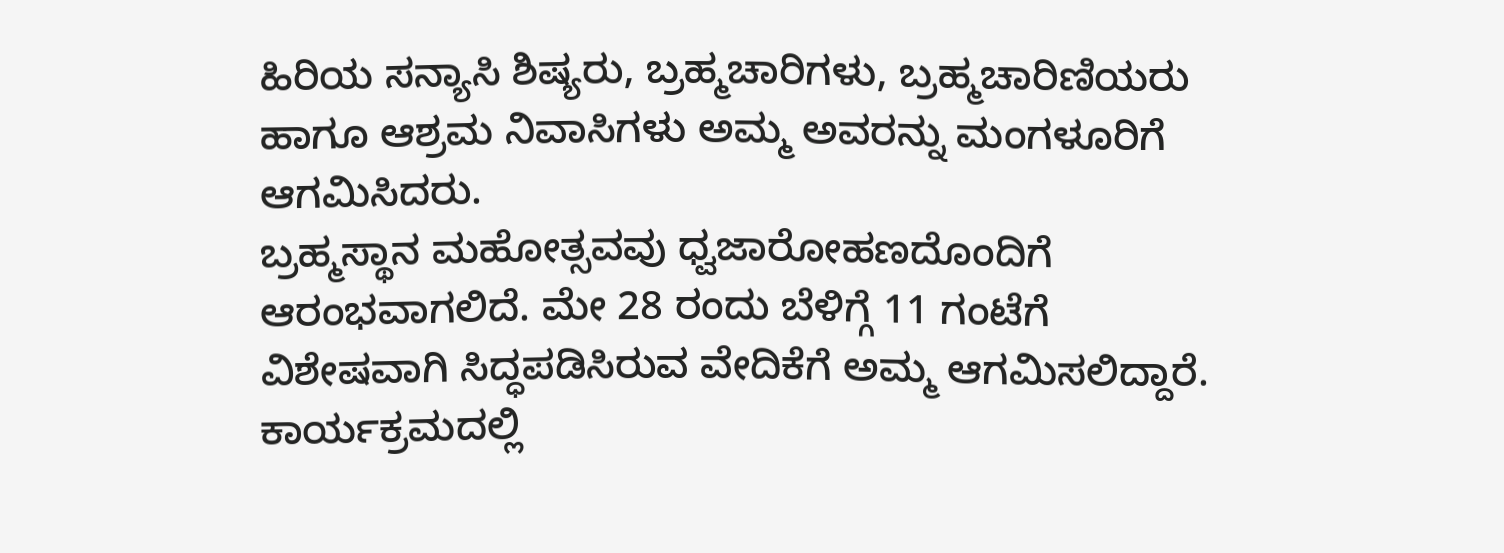ಹಿರಿಯ ಸನ್ಯಾಸಿ ಶಿಷ್ಯರು, ಬ್ರಹ್ಮಚಾರಿಗಳು, ಬ್ರಹ್ಮಚಾರಿಣಿಯರು ಹಾಗೂ ಆಶ್ರಮ ನಿವಾಸಿಗಳು ಅಮ್ಮ ಅವರನ್ನು ಮಂಗಳೂರಿಗೆ ಆಗಮಿಸಿದರು.
ಬ್ರಹ್ಮಸ್ಥಾನ ಮಹೋತ್ಸವವು ಧ್ವಜಾರೋಹಣದೊಂದಿಗೆ ಆರಂಭವಾಗಲಿದೆ. ಮೇ 28 ರಂದು ಬೆಳಿಗ್ಗೆ 11 ಗಂಟೆಗೆ ವಿಶೇಷವಾಗಿ ಸಿದ್ಧಪಡಿಸಿರುವ ವೇದಿಕೆಗೆ ಅಮ್ಮ ಆಗಮಿಸಲಿದ್ದಾರೆ. ಕಾರ್ಯಕ್ರಮದಲ್ಲಿ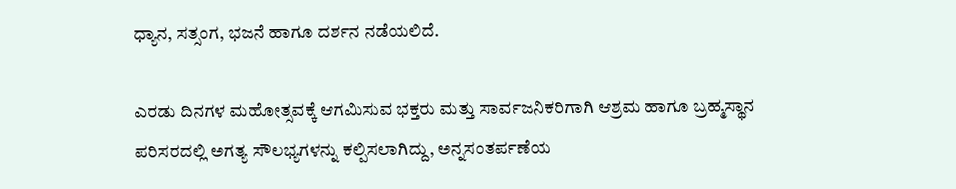ಧ್ಯಾನ, ಸತ್ಸಂಗ, ಭಜನೆ ಹಾಗೂ ದರ್ಶನ ನಡೆಯಲಿದೆ.

ಎರಡು ದಿನಗಳ ಮಹೋತ್ಸವಕ್ಕೆ ಆಗಮಿಸುವ ಭಕ್ತರು ಮತ್ತು ಸಾರ್ವಜನಿಕರಿಗಾಗಿ ಆಶ್ರಮ ಹಾಗೂ ಬ್ರಹ್ಮಸ್ಥಾನ ಪರಿಸರದಲ್ಲಿ ಅಗತ್ಯ ಸೌಲಭ್ಯಗಳನ್ನು ಕಲ್ಪಿಸಲಾಗಿದ್ದು, ಅನ್ನಸಂತರ್ಪಣೆಯ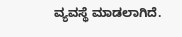ವ್ಯವಸ್ಥೆ ಮಾಡಲಾಗಿದೆ.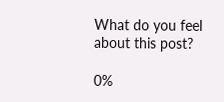What do you feel about this post?

0%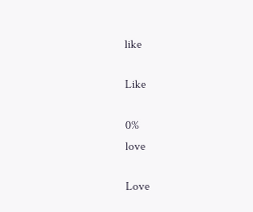like

Like

0%
love

Love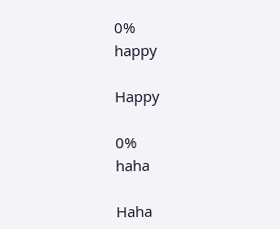0%
happy

Happy

0%
haha

Haha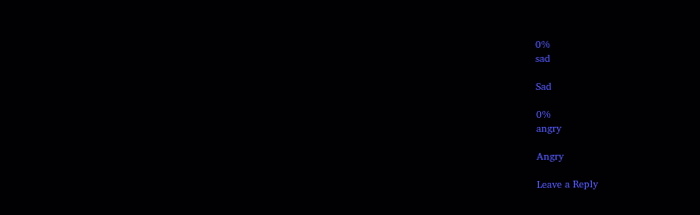0%
sad

Sad

0%
angry

Angry

Leave a Reply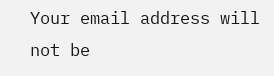Your email address will not be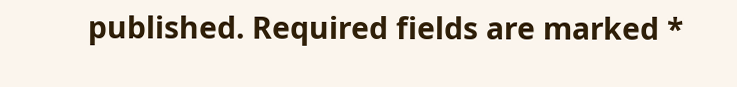published. Required fields are marked *